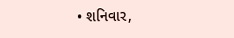• શનિવાર,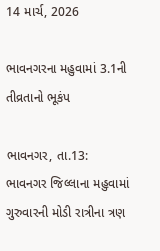14 માર્ચ, 2026

ભાવનગરના મહુવામાં 3.1ની તીવ્રતાનો ભૂકંપ

ભાવનગર, તા.13: ભાવનગર જિલ્લાના મહુવામાં ગુરુવારની મોડી રાત્રીના ત્રણ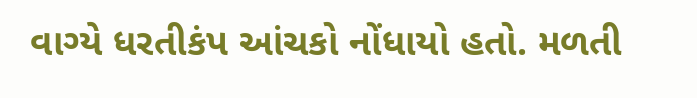વાગ્યે ધરતીકંપ આંચકો નોંધાયો હતો. મળતી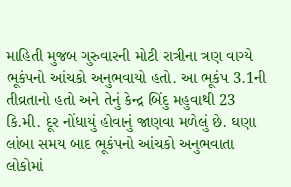માહિતી મુજબ ગુરુવારની મોટી રાત્રીના ત્રણ વાગ્યે ભૂકંપનો આંચકો અનુભવાયો હતો. આ ભૂકંપ 3.1ની તીવ્રતાનો હતો અને તેનું કેન્દ્ર બિંદુ મહુવાથી 23 કિ.મી. દૂર નોંધાયું હોવાનું જાણવા મળેલું છે. ઘણા લાંબા સમય બાદ ભૂકંપનો આંચકો અનુભવાતા લોકોમાં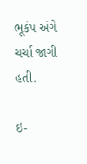ભૂકંપ અંગે ચર્ચા જાગી હતી.

ઇ-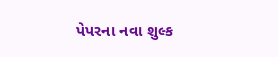પેપરના નવા શુલ્ક